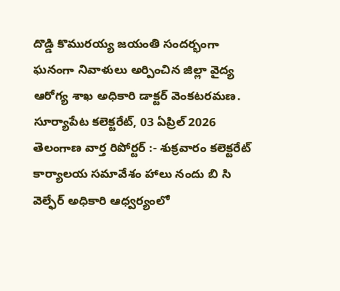దొడ్డి కొమురయ్య జయంతి సందర్భంగా ఘనంగా నివాళులు అర్పించిన జిల్లా వైద్య ఆరోగ్య శాఖ అధికారి డాక్టర్ వెంకటరమణ.
సూర్యాపేట కలెక్టరేట్, 03 ఏప్రిల్ 2026 తెలంగాణ వార్త రిపోర్టర్ :- శుక్రవారం కలెక్టరేట్ కార్యాలయ సమావేశం హాలు నందు బి సి వెల్ఫేర్ అధికారి ఆధ్వర్యంలో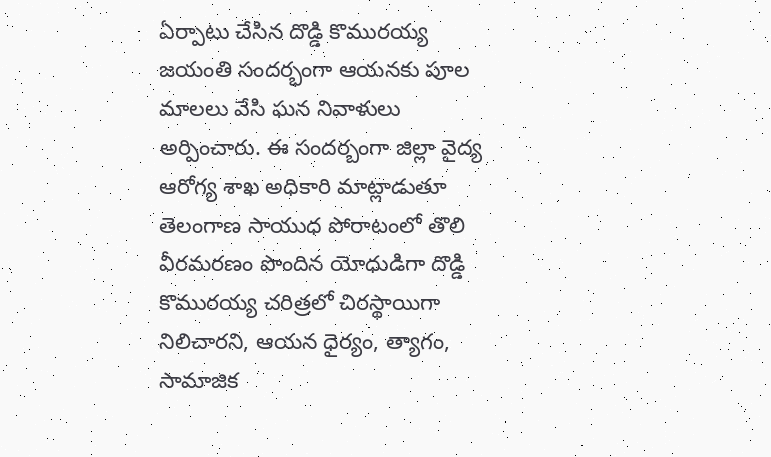ఏర్పాటు చేసిన దొడ్డి కొమురయ్య జయంతి సందర్భంగా ఆయనకు పూల మాలలు వేసి ఘన నివాళులు అర్పించారు. ఈ సందర్బంగా జిల్లా వైద్య ఆరోగ్య శాఖ అధికారి మాట్లాడుతూ తెలంగాణ సాయుధ పోరాటంలో తొలి వీరమరణం పొందిన యోధుడిగా దొడ్డి కొమురయ్య చరిత్రలో చిరస్థాయిగా నిలిచారని, ఆయన ధైర్యం, త్యాగం, సామాజిక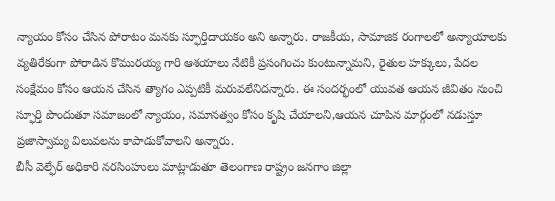న్యాయం కోసం చేసిన పోరాటం మనకు స్ఫూర్తిదాయకం అని అన్నారు. రాజకీయ, సామాజిక రంగాలలో అన్యాయాలకు వ్యతిరేకంగా పోరాడిన కొమురయ్య గారి ఆశయాలు నేటికీ ప్రసంగించు కుంటున్నామని, రైతుల హక్కులు, పేదల సంక్షేమం కోసం ఆయన చేసిన త్యాగం ఎప్పటికీ మరువలేనిదన్నారు. ఈ సందర్భంలో యువత ఆయన జీవితం నుంచి స్ఫూర్తి పొందుతూ సమాజంలో న్యాయం, సమానత్వం కోసం కృషి చేయాలని,ఆయన చూపిన మార్గంలో నడుస్తూ ప్రజాస్వామ్య విలువలను కాపాడుకోవాలని అన్నారు.
బీసీ వెల్ఫేర్ అధికారి నరసింహులు మాట్లాడుతూ తెలంగాణ రాష్ట్రం జనగాం జిల్లా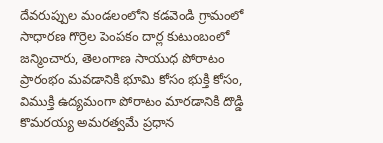దేవరుప్పుల మండలంలోని కడవెండి గ్రామంలో సాధారణ గొర్రెల పెంపకం దార్ల కుటుంబంలో జన్మించారు, తెలంగాణ సాయుధ పోరాటం ప్రారంభం మవడానికి భూమి కోసం భుక్తి కోసం, విముక్తి ఉద్యమంగా పోరాటం మారడానికి దొడ్డి కొమరయ్య అమరత్వమే ప్రధాన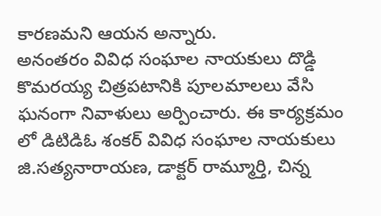కారణమని ఆయన అన్నారు.
అనంతరం వివిధ సంఘాల నాయకులు దొడ్డి కొమరయ్య చిత్రపటానికి పూలమాలలు వేసి ఘనంగా నివాళులు అర్పించారు. ఈ కార్యక్రమం లో డిటిడిఓ శంకర్ వివిధ సంఘాల నాయకులు జి.సత్యనారాయణ, డాక్టర్ రామ్మూర్తి, చిన్న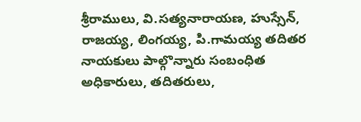శ్రీరాములు, వి.సత్యనారాయణ, హుస్సేన్, రాజయ్య, లింగయ్య, పి.గామయ్య తదితర నాయకులు పాల్గొన్నారు సంబంధిత అధికారులు, తదితరులు,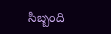సిబ్బంది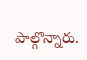పాల్గొన్నారు.